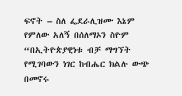ፍኖት – ስለ ፌደራሊዝሙ እኔም የምለው አለኝ በሰለማኦን ስዮም
“በኢትዮጵያዊነቱ ብቻ ማግኘት የሚገባውን ነገር ከብሔር ክልሉ ውጭ በመኖሩ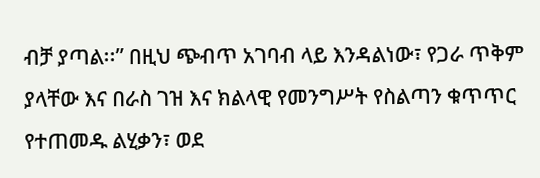ብቻ ያጣል፡፡” በዚህ ጭብጥ አገባብ ላይ እንዳልነው፣ የጋራ ጥቅም ያላቸው እና በራስ ገዝ እና ክልላዊ የመንግሥት የስልጣን ቁጥጥር የተጠመዱ ልሂቃን፣ ወደ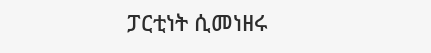ፓርቲነት ሲመነዘሩ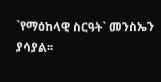`የማዕከላዊ ስርዓት` መንስኤን ያሳያል፡፡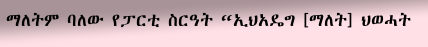ማለትም ባለው የፓርቲ ስርዓት “ኢህአዴግ [ማለት] ህወሓት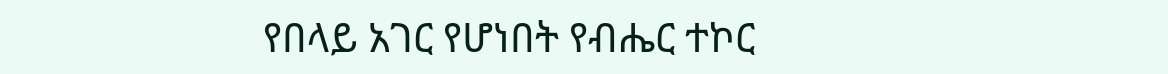የበላይ አገር የሆነበት የብሔር ተኮር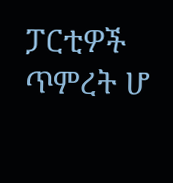ፓርቲዎች ጥምረት ሆ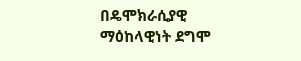በዴሞክራሲያዊ ማዕከላዊነት ደግሞ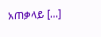አጠቃላይ […]